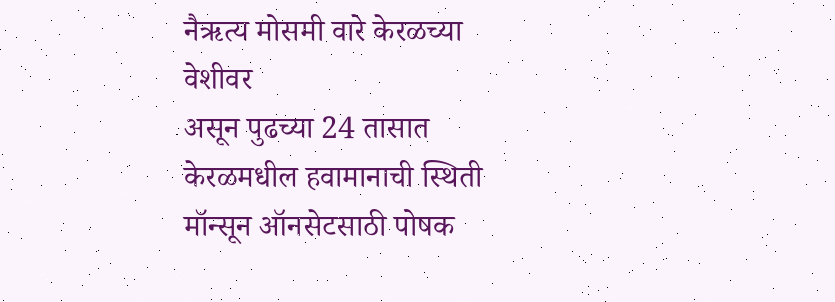नैऋत्य मोसमी वारे केरळच्या वेशीवर
असून पुढच्या 24 तासात केरळमधील हवामानाची स्थिती
मॉन्सून ऑनसेटसाठी पोषक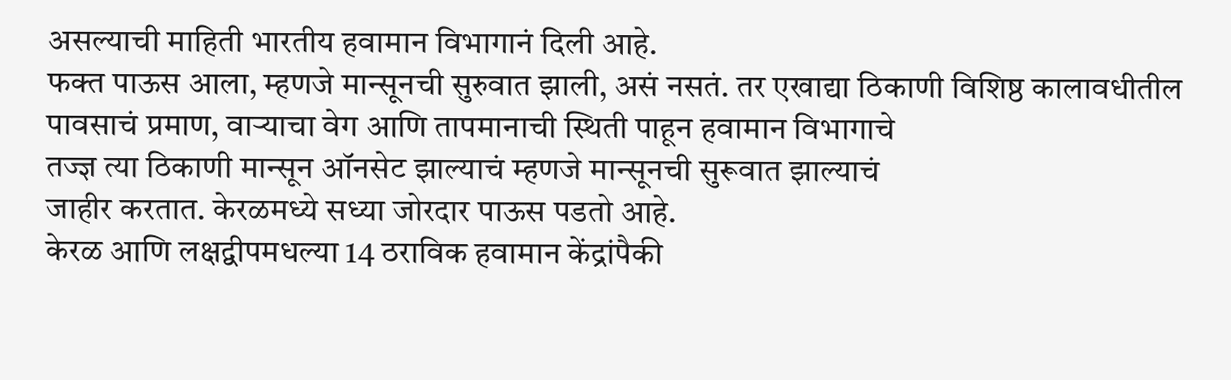असल्याची माहिती भारतीय हवामान विभागानं दिली आहे.
फक्त पाऊस आला, म्हणजे मान्सूनची सुरुवात झाली, असं नसतं. तर एखाद्या ठिकाणी विशिष्ठ कालावधीतील पावसाचं प्रमाण, वाऱ्याचा वेग आणि तापमानाची स्थिती पाहून हवामान विभागाचे
तज्ज्ञ त्या ठिकाणी मान्सून ऑनसेट झाल्याचं म्हणजे मान्सूनची सुरूवात झाल्याचं
जाहीर करतात. केरळमध्ये सध्या जोरदार पाऊस पडतो आहे.
केरळ आणि लक्षद्वीपमधल्या 14 ठराविक हवामान केंद्रांपैकी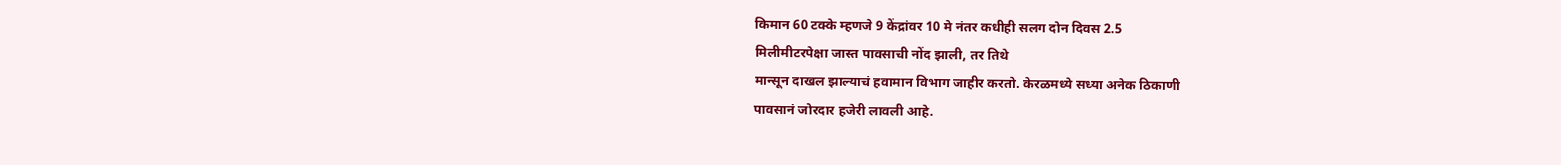किमान 60 टक्के म्हणजे 9 केंद्रांवर 10 मे नंतर कधीही सलग दोन दिवस 2.5
मिलीमीटरपेक्षा जास्त पावसाची नोंद झाली, तर तिथे
मान्सून दाखल झाल्याचं हवामान विभाग जाहीर करतो. केरळमध्ये सध्या अनेक ठिकाणी
पावसानं जोरदार हजेरी लावली आहे.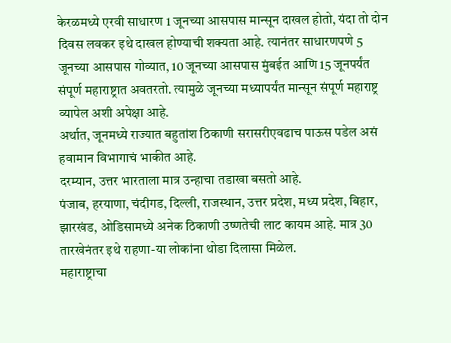केरळमध्ये एरवी साधारण 1 जूनच्या आसपास मान्सून दाखल होतो, यंदा तो दोन दिवस लवकर इथे दाखल होण्याची शक्यता आहे. त्यानंतर साधारणपणे 5 जूनच्या आसपास गोव्यात, 10 जूनच्या आसपास मुंबईत आणि 15 जूनपर्यंत संपूर्ण महाराष्ट्रात अवतरतो. त्यामुळे जूनच्या मध्यापर्यंत मान्सून संपूर्ण महाराष्ट्र व्यापेल अशी अपेक्षा आहे.
अर्थात, जूनमध्ये राज्यात बहुतांश ठिकाणी सरासरीएवढाच पाऊस पडेल असं हवामान विभागाचं भाकीत आहे.
दरम्यान, उत्तर भारताला मात्र उन्हाचा तडाखा बसतो आहे.
पंजाब, हरयाणा, चंदीगड, दिल्ली, राजस्थान, उत्तर प्रदेश, मध्य प्रदेश, बिहार, झारखंड, ओडिसामध्ये अनेक ठिकाणी उष्णतेची लाट कायम आहे. मात्र 30 तारखेनंतर इथे राहणा-या लोकांना थोडा दिलासा मिळेल.
महाराष्ट्राचा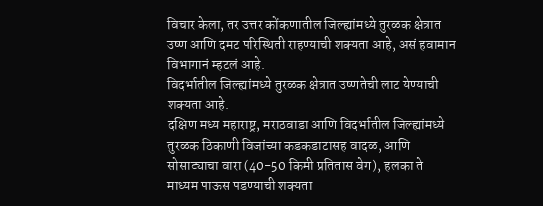विचार केला, तर उत्तर कोंकणातील जिल्ह्यांमध्ये तुरळक क्षेत्रात उष्ण आणि दमट परिस्थिती राहण्याची शक्यता आहे, असं हवामान विभागानं म्हटलं आहे.
विदर्भातील जिल्ह्यांमध्ये तुरळक क्षेत्रात उष्णतेची लाट येण्याची शक्यता आहे.
दक्षिण मध्य महाराष्ट्र, मराठवाडा आणि विदर्भातील जिल्ह्यांमध्ये तुरळक ठिकाणी विजांच्या कडकडाटासह वादळ, आणि सोसाट्याचा वारा (40-50 किमी प्रतितास वेग), हलका ते माध्यम पाऊस पडण्याची शक्यता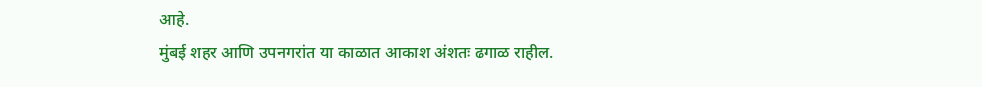आहे.
मुंबई शहर आणि उपनगरांत या काळात आकाश अंशतः ढगाळ राहील.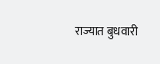राज्यात बुधवारी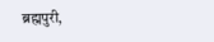ब्रह्मपुरी,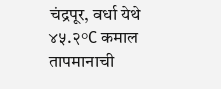चंद्रपूर, वर्धा येथे ४५.२°C कमाल तापमानाची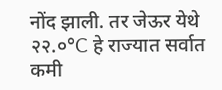नोंद झाली. तर जेऊर येथे २२.०°C हे राज्यात सर्वात कमी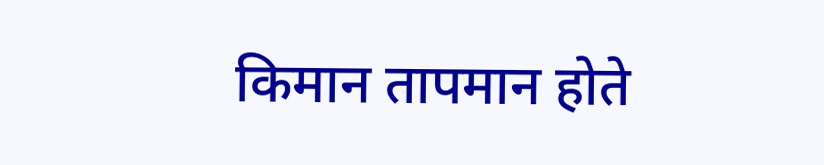किमान तापमान होते